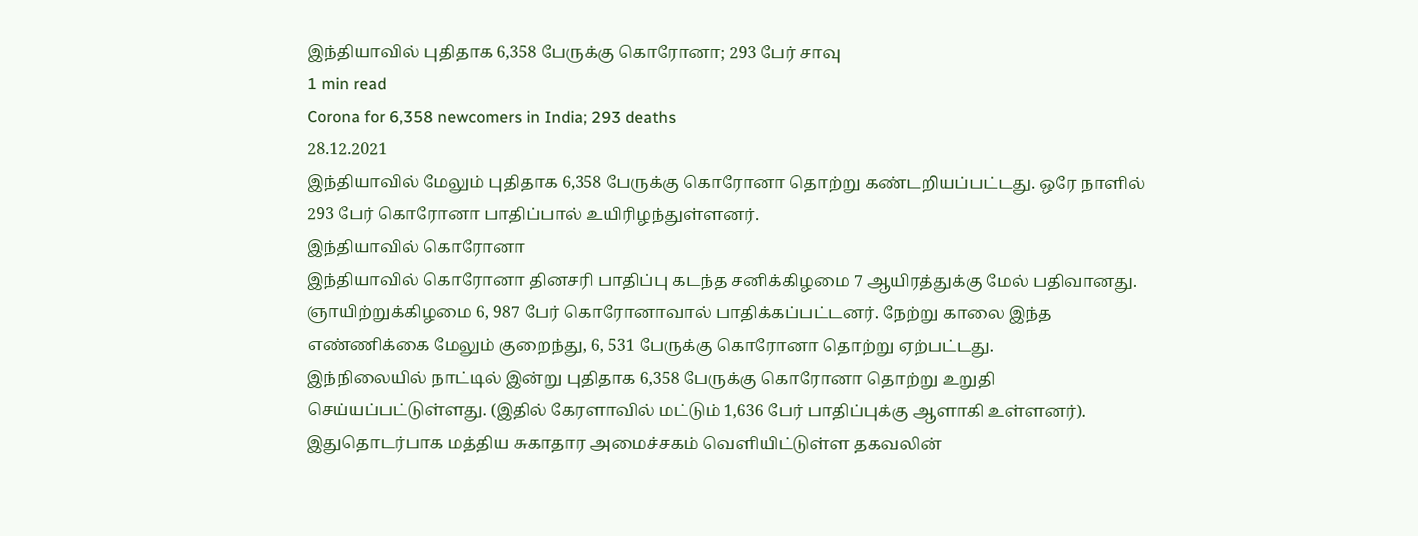இந்தியாவில் புதிதாக 6,358 பேருக்கு கொரோனா; 293 பேர் சாவு
1 min read
Corona for 6,358 newcomers in India; 293 deaths
28.12.2021
இந்தியாவில் மேலும் புதிதாக 6,358 பேருக்கு கொரோனா தொற்று கண்டறியப்பட்டது. ஒரே நாளில் 293 பேர் கொரோனா பாதிப்பால் உயிரிழந்துள்ளனர்.
இந்தியாவில் கொரோனா
இந்தியாவில் கொரோனா தினசரி பாதிப்பு கடந்த சனிக்கிழமை 7 ஆயிரத்துக்கு மேல் பதிவானது. ஞாயிற்றுக்கிழமை 6, 987 பேர் கொரோனாவால் பாதிக்கப்பட்டனர். நேற்று காலை இந்த எண்ணிக்கை மேலும் குறைந்து, 6, 531 பேருக்கு கொரோனா தொற்று ஏற்பட்டது.
இந்நிலையில் நாட்டில் இன்று புதிதாக 6,358 பேருக்கு கொரோனா தொற்று உறுதி செய்யப்பட்டுள்ளது. (இதில் கேரளாவில் மட்டும் 1,636 பேர் பாதிப்புக்கு ஆளாகி உள்ளனர்).
இதுதொடர்பாக மத்திய சுகாதார அமைச்சகம் வெளியிட்டுள்ள தகவலின்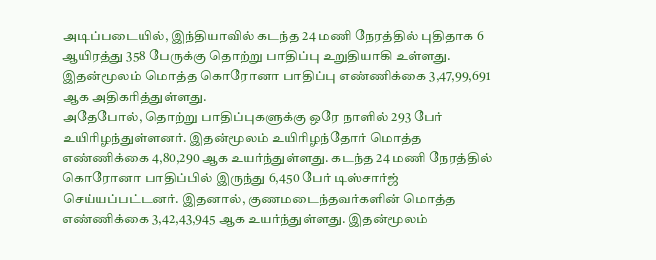அடிப்படையில், இந்தியாவில் கடந்த 24 மணி நேரத்தில் புதிதாக 6 ஆயிரத்து 358 பேருக்கு தொற்று பாதிப்பு உறுதியாகி உள்ளது. இதன்மூலம் மொத்த கொரோனா பாதிப்பு எண்ணிக்கை 3,47,99,691 ஆக அதிகரித்துள்ளது.
அதேபோல், தொற்று பாதிப்புகளுக்கு ஒரே நாளில் 293 பேர் உயிரிழந்துள்ளனர். இதன்மூலம் உயிரிழந்தோர் மொத்த எண்ணிக்கை 4,80,290 ஆக உயர்ந்துள்ளது. கடந்த 24 மணி நேரத்தில் கொரோனா பாதிப்பில் இருந்து 6,450 பேர் டிஸ்சார்ஜ் செய்யப்பட்டனர். இதனால், குணமடைந்தவர்களின் மொத்த எண்ணிக்கை 3,42,43,945 ஆக உயர்ந்துள்ளது. இதன்மூலம்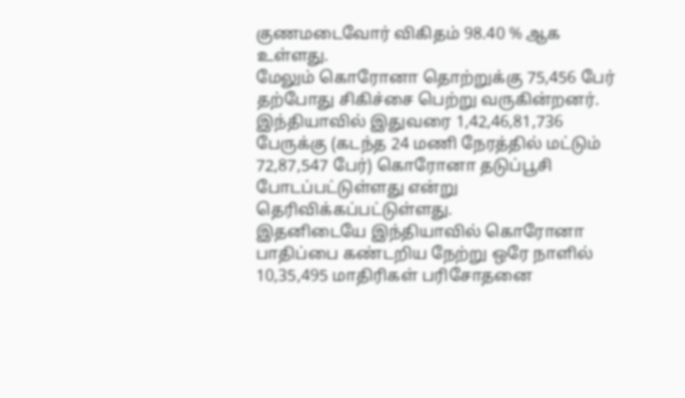குணமடைவோர் விகிதம் 98.40 % ஆக உள்ளது.
மேலும் கொரோனா தொற்றுக்கு 75,456 பேர் தற்போது சிகிச்சை பெற்று வருகின்றனர். இந்தியாவில் இதுவரை 1,42,46,81,736 பேருக்கு (கடந்த 24 மணி நேரத்தில் மட்டும் 72,87,547 பேர்) கொரோனா தடுப்பூசி போடப்பட்டுள்ளது என்று தெரிவிக்கப்பட்டுள்ளது.
இதனிடையே இந்தியாவில் கொரோனா பாதிப்பை கண்டறிய நேற்று ஒரே நாளில் 10,35,495 மாதிரிகள் பரிசோதனை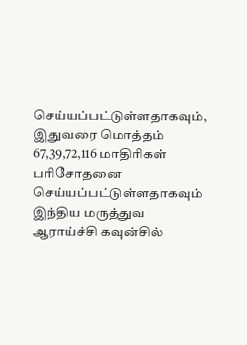செய்யப்பட்டுள்ளதாகவும், இதுவரை மொத்தம் 67,39,72,116 மாதிரிகள் பரிசோதனை செய்யப்பட்டுள்ளதாகவும் இந்திய மருத்துவ ஆராய்ச்சி கவுன்சில்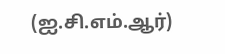(ஐ.சி.எம்.ஆர்)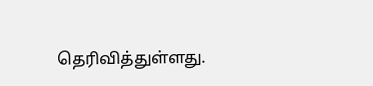தெரிவித்துள்ளது.